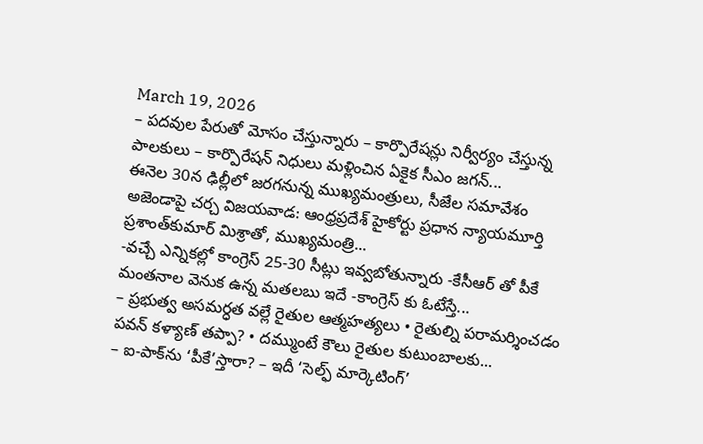March 19, 2026
– పదవుల పేరుతో మోసం చేస్తున్నారు – కార్పొరేషన్లు నిర్వీర్యం చేస్తున్న పాలకులు – కార్పొరేషన్ నిధులు మళ్లించిన ఏకైక సీఎం జగన్...
ఈనెల 30న ఢిల్లీలో జరగనున్న ముఖ్యమంత్రులు, సీజేల సమావేశం అజెండాపై చర్చ విజయవాడ: ఆంధ్రప్రదేశ్‌ హైకోర్టు ప్రధాన న్యాయమూర్తి ప్రశాంత్‌కుమార్‌ మిశ్రాతో, ముఖ్యమంత్రి...
-వచ్చే ఎన్నికల్లో కాంగ్రెస్ 25-30 సీట్లు ఇవ్వబోతున్నారు -కేసీఆర్ తో పీకే మంతనాల వెనుక ఉన్న మతలబు ఇదే -కాంగ్రెస్ కు ఓటేస్తే...
– ప్రభుత్వ అసమర్ధత వల్లే రైతుల ఆత్మహత్యలు • రైతుల్ని పరామర్శించడం పవన్ కళ్యాణ్ తప్పా? • దమ్ముంటే కౌలు రైతుల కుటుంబాలకు...
– ఐ-పాక్‌ను ‘పీకే’స్తారా? – ఇదీ ‘సెల్ఫ్ మార్కెటింగ్’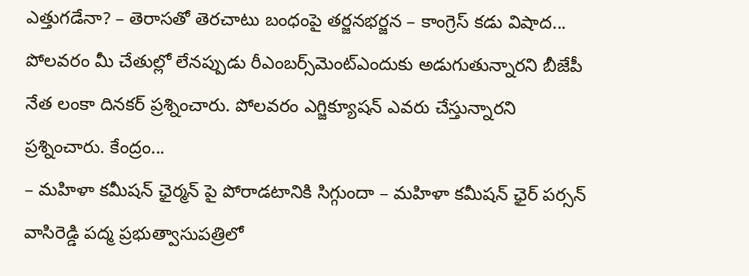ఎత్తుగడేనా? – తెరాసతో తెరచాటు బంధంపై తర్జనభర్జన – కాంగ్రెస్ కడు విషాద...
పోలవరం మీ చేతుల్లో లేనప్పుడు రీఎంబర్స్‌మెంట్ఎందుకు అడుగుతున్నారని బీజేపీ నేత లంకా దినకర్ ప్రశ్నించారు. పోలవరం ఎగ్జిక్యూషన్ ఎవరు చేస్తున్నారని ప్రశ్నించారు. కేంద్రం...
– మహిళా కమీషన్ ఛైర్మన్ పై పోరాడటానికి సిగ్గుందా – మహిళా కమీషన్ ఛైర్ పర్సన్ వాసిరెడ్డి పద్మ ప్రభుత్వాసుపత్రిలో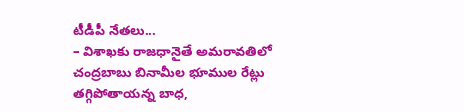టీడీపీ నేతలు...
– విశాఖకు రాజధానైతే అమరావతిలో చంద్రబాబు బినామీల భూముల రేట్లు తగ్గిపోతాయన్న బాధ,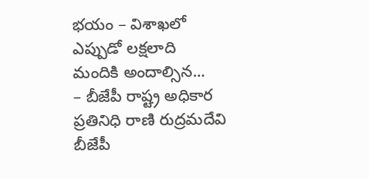భయం – విశాఖలో ఎప్పుడో లక్షలాది మందికి అందాల్సిన...
– బీజేపీ రాష్ట్ర అధికార ప్రతినిధి రాణి రుద్రమదేవి బీజేపీ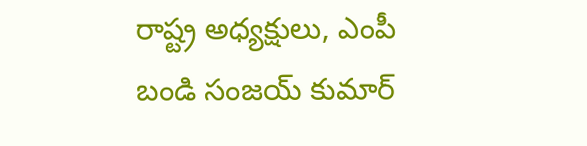రాష్ట్ర అధ్యక్షులు, ఎంపీ బండి సంజయ్ కుమార్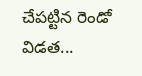చేపట్టిన రెండో విడత...